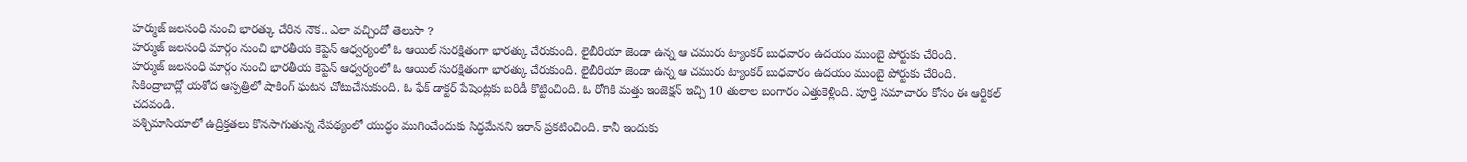హర్ముజ్ జలసంధి నుంచి భారత్కు చేరిన నౌక.. ఎలా వచ్చిందో తెలుసా ?
హర్ముజ్ జలసంధి మార్గం నుంచి భారతీయ కెప్టెన్ ఆధ్వర్యంలో ఓ ఆయిల్ సురక్షితంగా భారత్కు చేరుకుంది. లైబీరియా జెండా ఉన్న ఆ చమురు ట్యాంకర్ బుధవారం ఉదయం ముంబై పోర్టుకు చేరింది.
హర్ముజ్ జలసంధి మార్గం నుంచి భారతీయ కెప్టెన్ ఆధ్వర్యంలో ఓ ఆయిల్ సురక్షితంగా భారత్కు చేరుకుంది. లైబీరియా జెండా ఉన్న ఆ చమురు ట్యాంకర్ బుధవారం ఉదయం ముంబై పోర్టుకు చేరింది.
సికింద్రాబాద్లో యశోద ఆస్పత్రిలో షాకింగ్ ఘటన చోటుచేసుకుంది. ఓ ఫేక్ డాక్టర్ పేషెంట్లకు బరిడీ కొట్టించింది. ఓ రోగికి మత్తు ఇంజెక్షన్ ఇచ్చి 10 తులాల బంగారం ఎత్తుకెళ్లింది. పూర్తి సమాచారం కోసం ఈ ఆర్టికల్ చదవండి.
పశ్చిమాసియాలో ఉద్రిక్తతలు కొనసాగుతున్న నేపథ్యంలో యుద్ధం ముగించేందుకు సిద్ధమేనని ఇరాన్ ప్రకటించింది. కానీ ఇందుకు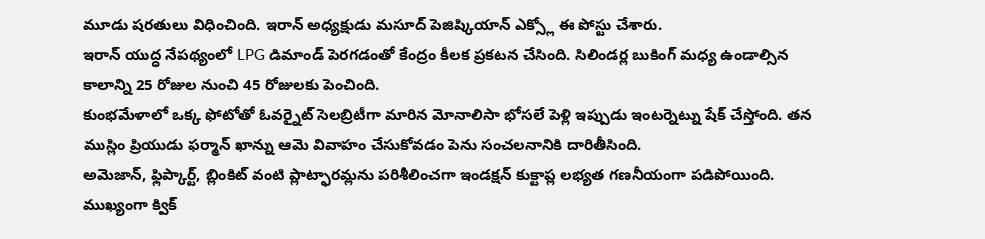మూడు షరతులు విధించింది. ఇరాన్ అధ్యక్షుడు మసూద్ పెజిష్కియాన్ ఎక్స్లో ఈ పోస్టు చేశారు.
ఇరాన్ యుద్ధ నేపథ్యంలో LPG డిమాండ్ పెరగడంతో కేంద్రం కీలక ప్రకటన చేసింది. సిలిండర్ల బుకింగ్ మధ్య ఉండాల్సిన కాలాన్ని 25 రోజుల నుంచి 45 రోజులకు పెంచింది.
కుంభమేళాలో ఒక్క ఫోటోతో ఓవర్నైట్ సెలబ్రిటీగా మారిన మోనాలిసా భోసలే పెళ్లి ఇప్పుడు ఇంటర్నెట్ను షేక్ చేస్తోంది. తన ముస్లిం ప్రియుడు ఫర్మాన్ ఖాన్ను ఆమె వివాహం చేసుకోవడం పెను సంచలనానికి దారితీసింది.
అమెజాన్, ఫ్లిప్కార్ట్, బ్లింకిట్ వంటి ప్లాట్ఫారమ్లను పరిశీలించగా ఇండక్షన్ కుక్టాప్ల లభ్యత గణనీయంగా పడిపోయింది. ముఖ్యంగా క్విక్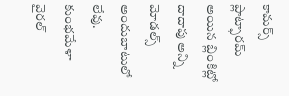కామర్స్ ప్లాట్ఫారమ్ అయిన బ్లింకిట్లో దాదాపు అన్ని మోడల్స్ అందుబాటులో లేవు.
కుంభమేళా వైరల్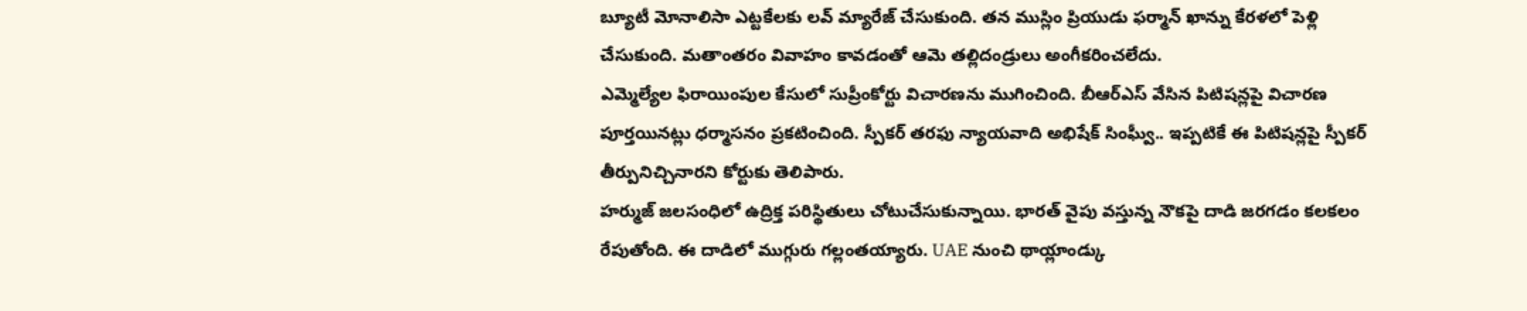బ్యూటీ మోనాలిసా ఎట్టకేలకు లవ్ మ్యారేజ్ చేసుకుంది. తన ముస్లిం ప్రియుడు ఫర్మాన్ ఖాన్ను కేరళలో పెళ్లి చేసుకుంది. మతాంతరం వివాహం కావడంతో ఆమె తల్లిదండ్రులు అంగీకరించలేదు.
ఎమ్మెల్యేల ఫిరాయింపుల కేసులో సుప్రీంకోర్టు విచారణను ముగించింది. బీఆర్ఎస్ వేసిన పిటిషన్లపై విచారణ పూర్తయినట్లు ధర్మాసనం ప్రకటించింది. స్పీకర్ తరఫు న్యాయవాది అభిషేక్ సింఘ్వీ.. ఇప్పటికే ఈ పిటిషన్లపై స్పీకర్ తీర్పునిచ్చినారని కోర్టుకు తెలిపారు.
హర్ముజ్ జలసంధిలో ఉద్రిక్త పరిస్థితులు చోటుచేసుకున్నాయి. భారత్ వైపు వస్తున్న నౌకపై దాడి జరగడం కలకలం రేపుతోంది. ఈ దాడిలో ముగ్గురు గల్లంతయ్యారు. UAE నుంచి థాయ్లాండ్కు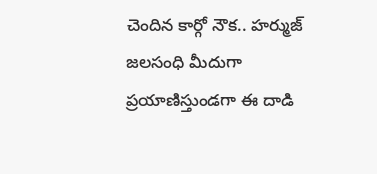చెందిన కార్గో నౌక.. హర్ముజ్ జలసంధి మీదుగా ప్రయాణిస్తుండగా ఈ దాడి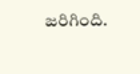జరిగింది.